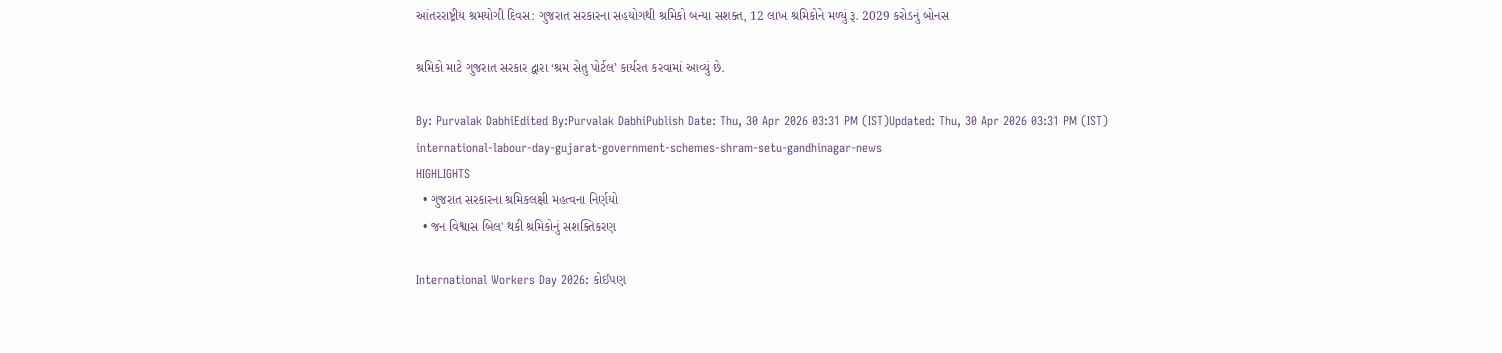આંતરરાષ્ટ્રીય શ્રમયોગી દિવસ: ગુજરાત સરકારના સહયોગથી શ્રમિકો બન્યા સશક્ત, 12 લાખ શ્રમિકોને મળ્યું રૂ. 2029 કરોડનું બોનસ

શ્રમિકો માટે ગુજરાત સરકાર દ્વારા ‘શ્રમ સેતુ પોર્ટલ’ કાર્યરત કરવામાં આવ્યું છે.

By: Purvalak DabhiEdited By:Purvalak DabhiPublish Date: Thu, 30 Apr 2026 03:31 PM (IST)Updated: Thu, 30 Apr 2026 03:31 PM (IST)
international-labour-day-gujarat-government-schemes-shram-setu-gandhinagar-news
HIGHLIGHTS
  • ગુજરાત સરકારના શ્રમિકલક્ષી મહત્વના નિર્ણયો
  • જન વિશ્વાસ બિલ' થકી શ્રમિકોનું સશક્તિકરણ

International Workers Day 2026: કોઈપણ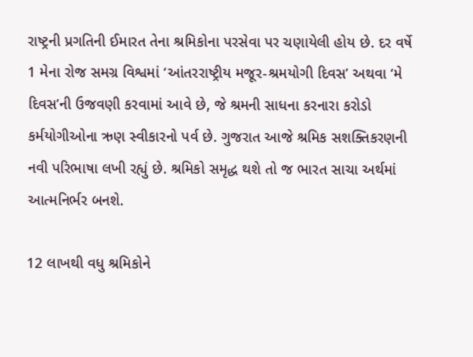રાષ્ટ્રની પ્રગતિની ઈમારત તેના શ્રમિકોના પરસેવા પર ચણાયેલી હોય છે. દર વર્ષે 1 મેના રોજ સમગ્ર વિશ્વમાં ‘આંતરરાષ્ટ્રીય મજૂર-શ્રમયોગી દિવસ’ અથવા ‘મે દિવસ’ની ઉજવણી કરવામાં આવે છે, જે શ્રમની સાધના કરનારા કરોડો કર્મયોગીઓના ઋણ સ્વીકારનો પર્વ છે. ગુજરાત આજે શ્રમિક સશક્તિકરણની નવી પરિભાષા લખી રહ્યું છે. શ્રમિકો સમૃદ્ધ થશે તો જ ભારત સાચા અર્થમાં આત્મનિર્ભર બનશે.

12 લાખથી વધુ શ્રમિકોને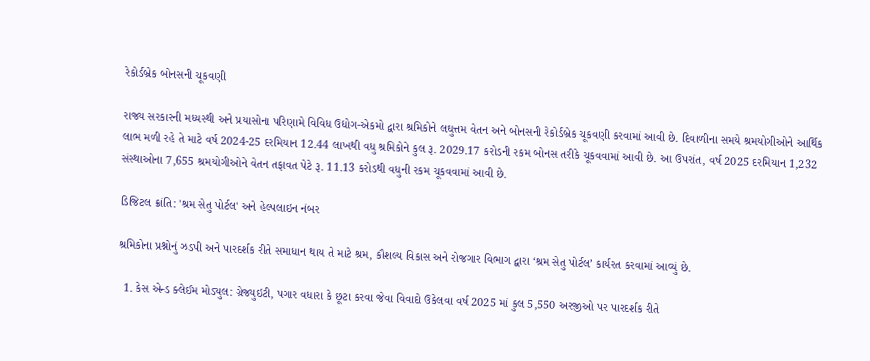રેકોર્ડબ્રેક બોનસની ચૂકવણી

રાજ્ય સરકારની મધ્યસ્થી અને પ્રયાસોના પરિણામે વિવિધ ઉદ્યોગ-એકમો દ્વારા શ્રમિકોને લઘુત્તમ વેતન અને બોનસની રેકોર્ડબ્રેક ચૂકવણી કરવામાં આવી છે. દિવાળીના સમયે શ્રમયોગીઓને આર્થિક લાભ મળી રહે તે માટે વર્ષ 2024-25 દરમિયાન 12.44 લાખથી વધુ શ્રમિકોને કુલ રૂ. 2029.17 કરોડની રકમ બોનસ તરીકે ચૂકવવામાં આવી છે. આ ઉપરાંત, વર્ષ 2025 દરમિયાન 1,232 સંસ્થાઓના 7,655 શ્રમયોગીઓને વેતન તફાવત પેટે રૂ. 11.13 કરોડથી વધુની રકમ ચૂકવવામાં આવી છે.

ડિજિટલ ક્રાંતિ: 'શ્રમ સેતુ પોર્ટલ' અને હેલ્પલાઇન નંબર

શ્રમિકોના પ્રશ્નોનું ઝડપી અને પારદર્શક રીતે સમાધાન થાય તે માટે શ્રમ, કૌશલ્ય વિકાસ અને રોજગાર વિભાગ દ્વારા ‘શ્રમ સેતુ પોર્ટલ’ કાર્યરત કરવામાં આવ્યું છે.

  1. કેસ એન્ડ ક્લેઈમ મોડ્યુલ: ગ્રેજ્યુઇટી, પગાર વધારા કે છૂટા કરવા જેવા વિવાદો ઉકેલવા વર્ષ 2025 માં કુલ 5,550 અરજીઓ પર પારદર્શક રીતે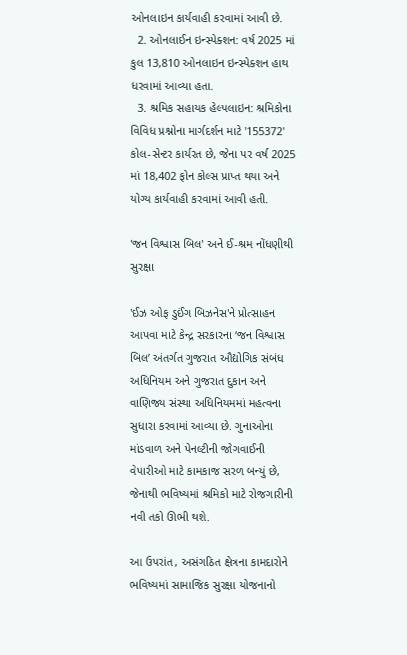ઓનલાઇન કાર્યવાહી કરવામાં આવી છે.
  2. ઓનલાઈન ઇન્સ્પેક્શન: વર્ષ 2025 માં કુલ 13,810 ઓનલાઇન ઇન્સ્પેક્શન હાથ ધરવામાં આવ્યા હતા.
  3. શ્રમિક સહાયક હેલ્પલાઇન: શ્રમિકોના વિવિધ પ્રશ્નોના માર્ગદર્શન માટે '155372' કોલ-સેન્ટર કાર્યરત છે, જેના પર વર્ષ 2025 માં 18,402 ફોન કોલ્સ પ્રાપ્ત થયા અને યોગ્ય કાર્યવાહી કરવામાં આવી હતી.

'જન વિશ્વાસ બિલ' અને ઈ-શ્રમ નોંધણીથી સુરક્ષા

'ઈઝ ઓફ ડુઈંગ બિઝનેસ'ને પ્રોત્સાહન આપવા માટે કેન્દ્ર સરકારના ‘જન વિશ્વાસ બિલ’ અંતર્ગત ગુજરાત ઔદ્યોગિક સંબંધ અધિનિયમ અને ગુજરાત દુકાન અને વાણિજ્ય સંસ્થા અધિનિયમમાં મહત્વના સુધારા કરવામાં આવ્યા છે. ગુનાઓના માંડવાળ અને પેનલ્ટીની જોગવાઈની વેપારીઓ માટે કામકાજ સરળ બન્યું છે, જેનાથી ભવિષ્યમાં શ્રમિકો માટે રોજગારીની નવી તકો ઊભી થશે.

આ ઉપરાંત, અસંગઠિત ક્ષેત્રના કામદારોને ભવિષ્યમાં સામાજિક સુરક્ષા યોજનાનો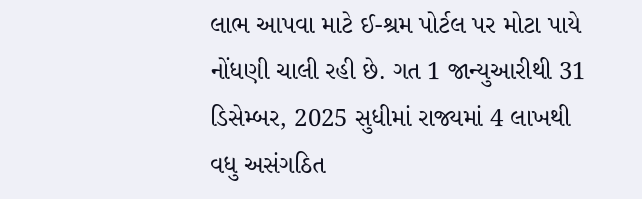લાભ આપવા માટે ઈ-શ્રમ પોર્ટલ પર મોટા પાયે નોંધણી ચાલી રહી છે. ગત 1 જાન્યુઆરીથી 31 ડિસેમ્બર, 2025 સુધીમાં રાજ્યમાં 4 લાખથી વધુ અસંગઠિત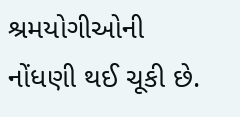શ્રમયોગીઓની નોંધણી થઈ ચૂકી છે.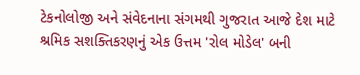ટેકનોલોજી અને સંવેદનાના સંગમથી ગુજરાત આજે દેશ માટે શ્રમિક સશક્તિકરણનું એક ઉત્તમ 'રોલ મોડેલ' બની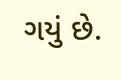ગયું છે.